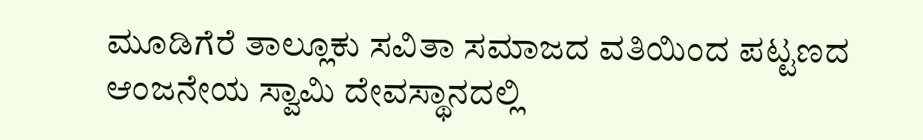ಮೂಡಿಗೆರೆ ತಾಲ್ಲೂಕು ಸವಿತಾ ಸಮಾಜದ ವತಿಯಿಂದ ಪಟ್ಟಣದ ಆಂಜನೇಯ ಸ್ವಾಮಿ ದೇವಸ್ಥಾನದಲ್ಲಿ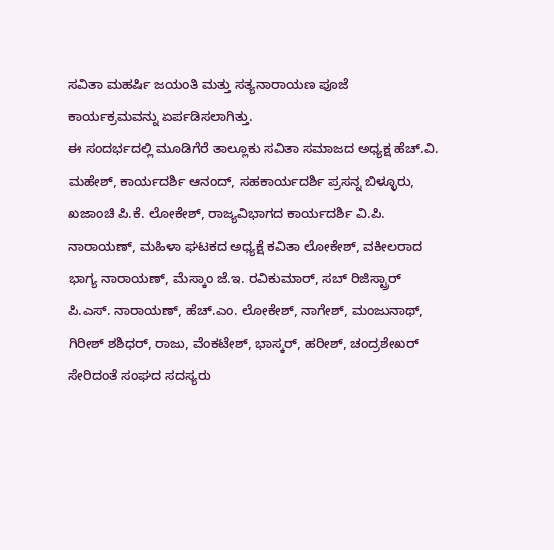ಸವಿತಾ ಮಹರ್ಷಿ ಜಯಂತಿ ಮತ್ತು ಸತ್ಯನಾರಾಯಣ ಪೂಜೆ ಕಾರ್ಯಕ್ರಮವನ್ನು ಏರ್ಪಡಿಸಲಾಗಿತ್ತು.
ಈ ಸಂದರ್ಭದಲ್ಲಿ ಮೂಡಿಗೆರೆ ತಾಲ್ಲೂಕು ಸವಿತಾ ಸಮಾಜದ ಅಧ್ಯಕ್ಷ ಹೆಚ್.ವಿ. ಮಹೇಶ್, ಕಾರ್ಯದರ್ಶಿ ಆನಂದ್, ಸಹಕಾರ್ಯದರ್ಶಿ ಪ್ರಸನ್ನ ಬಿಳ್ಳೂರು, ಖಜಾಂಚಿ ಪಿ.ಕೆ. ಲೋಕೇಶ್, ರಾಜ್ಯವಿಭಾಗದ ಕಾರ್ಯದರ್ಶಿ ವಿ.ಪಿ. ನಾರಾಯಣ್, ಮಹಿಳಾ ಘಟಕದ ಅಧ್ಯಕ್ಷೆ ಕವಿತಾ ಲೋಕೇಶ್, ವಕೀಲರಾದ ಭಾಗ್ಯ ನಾರಾಯಣ್, ಮೆಸ್ಕಾಂ ಜೆ.ಇ. ರವಿಕುಮಾರ್, ಸಬ್ ರಿಜಿಸ್ಟ್ರಾರ್ ಪಿ.ಎಸ್. ನಾರಾಯಣ್, ಹೆಚ್.ಎಂ. ಲೋಕೇಶ್, ನಾಗೇಶ್, ಮಂಜುನಾಥ್, ಗಿರೀಶ್ ಶಶಿಧರ್, ರಾಜು, ವೆಂಕಟೇಶ್, ಭಾಸ್ಕರ್, ಹರೀಶ್, ಚಂದ್ರಶೇಖರ್ ಸೇರಿದಂತೆ ಸಂಘದ ಸದಸ್ಯರು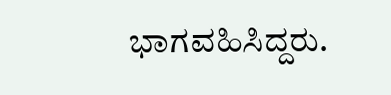ಭಾಗವಹಿಸಿದ್ದರು.